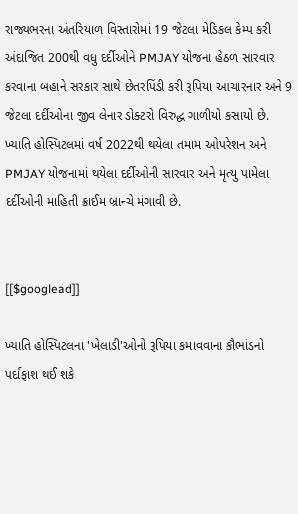રાજ્યભરના અંતરિયાળ વિસ્તારોમાં 19 જેટલા મેડિકલ કેમ્પ કરી અંદાજિત 200થી વધુ દર્દીઓને PMJAY યોજના હેઠળ સારવાર કરવાના બહાને સરકાર સાથે છેતરપિંડી કરી રૂપિયા આચારનાર અને 9 જેટલા દર્દીઓના જીવ લેનાર ડોક્ટરો વિરુદ્ધ ગાળીયો કસાયો છે. ખ્યાતિ હોસ્પિટલમાં વર્ષ 2022થી થયેલા તમામ ઓપરેશન અને PMJAY યોજનામાં થયેલા દર્દીઓની સારવાર અને મૃત્યુ પામેલા દર્દીઓની માહિતી ક્રાઈમ બ્રાન્ચે મંગાવી છે.


[[$googlead]]

ખ્યાતિ હોસ્પિટલના 'ખેલાડી'ઓનો રૂપિયા કમાવવાના કૌભાંડનો પર્દાફાશ થઈ શકે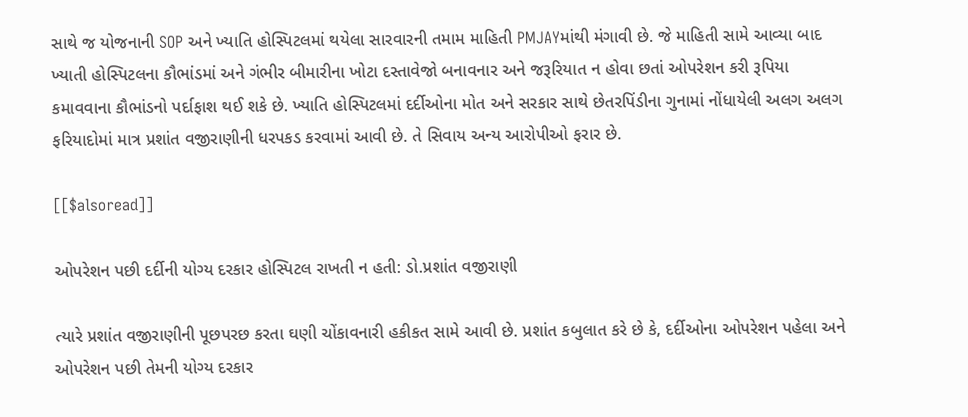સાથે જ યોજનાની SOP અને ખ્યાતિ હોસ્પિટલમાં થયેલા સારવારની તમામ માહિતી PMJAYમાંથી મંગાવી છે. જે માહિતી સામે આવ્યા બાદ ખ્યાતી હોસ્પિટલના કૌભાંડમાં અને ગંભીર બીમારીના ખોટા દસ્તાવેજો બનાવનાર અને જરૂરિયાત ન હોવા છતાં ઓપરેશન કરી રૂપિયા કમાવવાના કૌભાંડનો પર્દાફાશ થઈ શકે છે. ખ્યાતિ હોસ્પિટલમાં દર્દીઓના મોત અને સરકાર સાથે છેતરપિંડીના ગુનામાં નોંધાયેલી અલગ અલગ ફરિયાદોમાં માત્ર પ્રશાંત વજીરાણીની ધરપકડ કરવામાં આવી છે. તે સિવાય અન્ય આરોપીઓ ફરાર છે.

[[$alsoread]]

ઓપરેશન પછી દર્દીની યોગ્ય દરકાર હોસ્પિટલ રાખતી ન હતી: ડો.પ્રશાંત વજીરાણી

ત્યારે પ્રશાંત વજીરાણીની પૂછપરછ કરતા ઘણી ચોંકાવનારી હકીકત સામે આવી છે. પ્રશાંત કબુલાત કરે છે કે, દર્દીઓના ઓપરેશન પહેલા અને ઓપરેશન પછી તેમની યોગ્ય દરકાર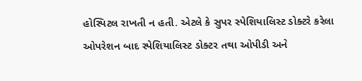હોસ્પિટલ રાખતી ન હતી. એટલે કે સુપર સ્પેશિયાલિસ્ટ ડોક્ટરે કરેલા ઓપરેશન બાદ સ્પેશિયાલિસ્ટ ડોક્ટર તથા ઓપીડી અને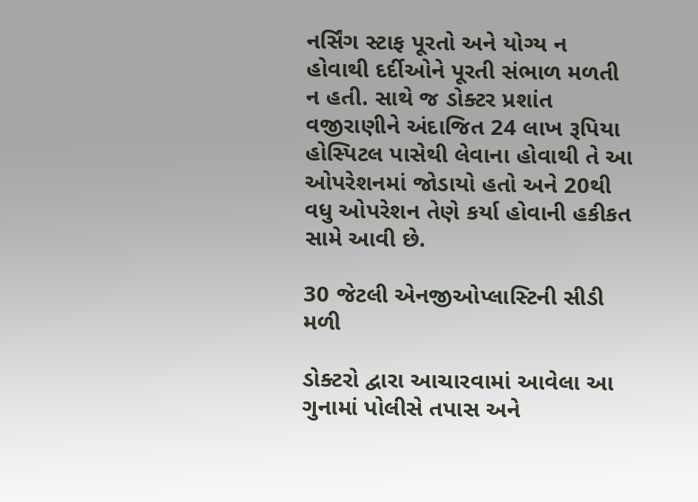નર્સિંગ સ્ટાફ પૂરતો અને યોગ્ય ન હોવાથી દર્દીઓને પૂરતી સંભાળ મળતી ન હતી. સાથે જ ડોક્ટર પ્રશાંત વજીરાણીને અંદાજિત 24 લાખ રૂપિયા હોસ્પિટલ પાસેથી લેવાના હોવાથી તે આ ઓપરેશનમાં જોડાયો હતો અને 20થી વધુ ઓપરેશન તેણે કર્યા હોવાની હકીકત સામે આવી છે.

30 જેટલી એનજીઓપ્લાસ્ટિની સીડી મળી

ડોક્ટરો દ્વારા આચારવામાં આવેલા આ ગુનામાં પોલીસે તપાસ અને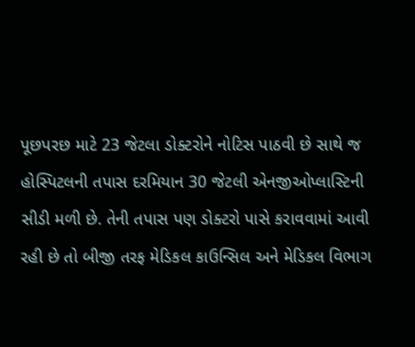પૂછપરછ માટે 23 જેટલા ડોક્ટરોને નોટિસ પાઠવી છે સાથે જ હોસ્પિટલની તપાસ દરમિયાન 30 જેટલી એનજીઓપ્લાસ્ટિની સીડી મળી છે. તેની તપાસ પણ ડોક્ટરો પાસે કરાવવામાં આવી રહી છે તો બીજી તરફ મેડિકલ કાઉન્સિલ અને મેડિકલ વિભાગ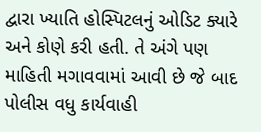દ્વારા ખ્યાતિ હોસ્પિટલનું ઓડિટ ક્યારે અને કોણે કરી હતી. તે અંગે પણ માહિતી મગાવવામાં આવી છે જે બાદ પોલીસ વધુ કાર્યવાહી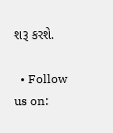શરૂ કરશે.

  • Follow us on: